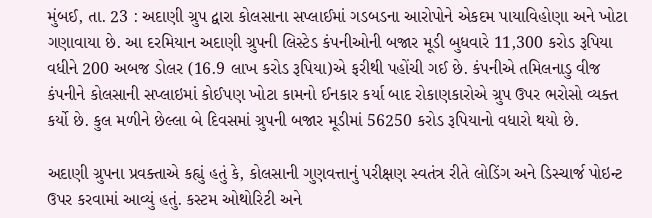મુંબઈ, તા. 23 : અદાણી ગ્રુપ દ્વારા કોલસાના સપ્લાઈમાં ગડબડના આરોપોને એકદમ પાયાવિહોણા અને ખોટા ગણાવાયા છે. આ દરમિયાન અદાણી ગ્રુપની લિસ્ટેડ કંપનીઓની બજાર મૂડી બુધવારે 11,300 કરોડ રૂપિયા વધીને 200 અબજ ડોલર (16.9 લાખ કરોડ રૂપિયા)એ ફરીથી પહોંચી ગઈ છે. કંપનીએ તમિલનાડુ વીજ કંપનીને કોલસાની સપ્લાઇમાં કોઈપણ ખોટા કામનો ઈનકાર કર્યા બાદ રોકાણકારોએ ગ્રુપ ઉપર ભરોસો વ્યક્ત કર્યો છે. કુલ મળીને છેલ્લા બે દિવસમાં ગ્રુપની બજાર મૂડીમાં 56250 કરોડ રૂપિયાનો વધારો થયો છે.

અદાણી ગ્રુપના પ્રવક્તાએ કહ્યું હતું કે, કોલસાની ગુણવત્તાનું પરીક્ષણ સ્વતંત્ર રીતે લોડિંગ અને ડિસ્ચાર્જ પોઇન્ટ ઉપર કરવામાં આવ્યું હતું. કસ્ટમ ઓથોરિટી અને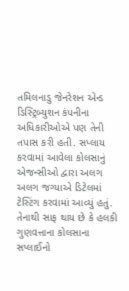તમિલનાડુ જેનરેશન એન્ડ ડિસ્ટ્રિબ્યુશન કંપનીના અધિકારીઓએ પણ તેની તપાસ કરી હતી. સપ્લાય કરવામાં આવેલા કોલસાનું એજન્સીઓ દ્વારા અલગ અલગ જગ્યાએ ડિટેલમાં ટેસ્ટિંગ કરવામાં આવ્યું હતું. તેનાથી સાફ થાય છે કે હલકી ગુણવત્તાના કોલસાના સપ્લાઈનો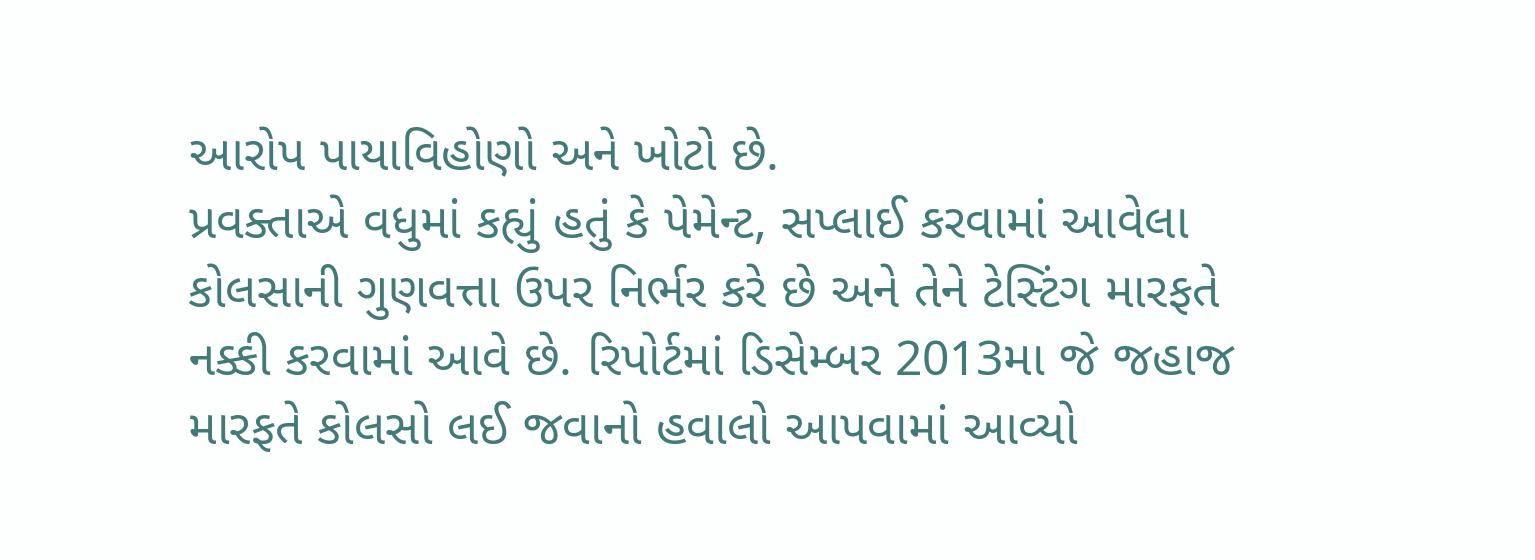આરોપ પાયાવિહોણો અને ખોટો છે.
પ્રવક્તાએ વધુમાં કહ્યું હતું કે પેમેન્ટ, સપ્લાઈ કરવામાં આવેલા કોલસાની ગુણવત્તા ઉપર નિર્ભર કરે છે અને તેને ટેસ્ટિંગ મારફતે નક્કી કરવામાં આવે છે. રિપોર્ટમાં ડિસેમ્બર 2013મા જે જહાજ મારફતે કોલસો લઈ જવાનો હવાલો આપવામાં આવ્યો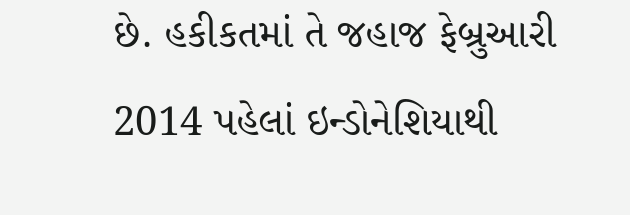છે. હકીકતમાં તે જહાજ ફેબ્રુઆરી 2014 પહેલાં ઇન્ડોનેશિયાથી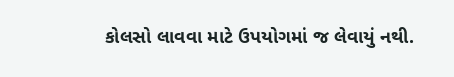કોલસો લાવવા માટે ઉપયોગમાં જ લેવાયું નથી.